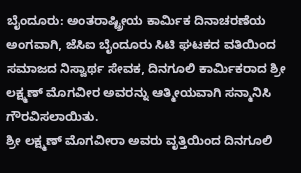ಬೈಂದೂರು: ಅಂತರಾಷ್ಟ್ರೀಯ ಕಾರ್ಮಿಕ ದಿನಾಚರಣೆಯ ಅಂಗವಾಗಿ, ಜೆಸಿಐ ಬೈಂದೂರು ಸಿಟಿ ಘಟಕದ ವತಿಯಿಂದ ಸಮಾಜದ ನಿಸ್ವಾರ್ಥ ಸೇವಕ, ದಿನಗೂಲಿ ಕಾರ್ಮಿಕರಾದ ಶ್ರೀ ಲಕ್ಷ್ಮಣ್ ಮೊಗವೀರ ಅವರನ್ನು ಆತ್ಮೀಯವಾಗಿ ಸನ್ಮಾನಿಸಿ ಗೌರವಿಸಲಾಯಿತು.
ಶ್ರೀ ಲಕ್ಷ್ಮಣ್ ಮೊಗವೀರಾ ಅವರು ವೃತ್ತಿಯಿಂದ ದಿನಗೂಲಿ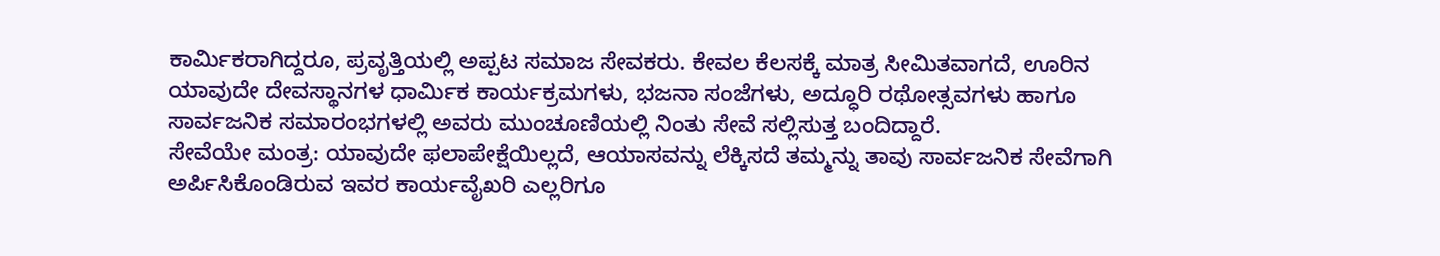ಕಾರ್ಮಿಕರಾಗಿದ್ದರೂ, ಪ್ರವೃತ್ತಿಯಲ್ಲಿ ಅಪ್ಪಟ ಸಮಾಜ ಸೇವಕರು. ಕೇವಲ ಕೆಲಸಕ್ಕೆ ಮಾತ್ರ ಸೀಮಿತವಾಗದೆ, ಊರಿನ ಯಾವುದೇ ದೇವಸ್ಥಾನಗಳ ಧಾರ್ಮಿಕ ಕಾರ್ಯಕ್ರಮಗಳು, ಭಜನಾ ಸಂಜೆಗಳು, ಅದ್ಧೂರಿ ರಥೋತ್ಸವಗಳು ಹಾಗೂ ಸಾರ್ವಜನಿಕ ಸಮಾರಂಭಗಳಲ್ಲಿ ಅವರು ಮುಂಚೂಣಿಯಲ್ಲಿ ನಿಂತು ಸೇವೆ ಸಲ್ಲಿಸುತ್ತ ಬಂದಿದ್ದಾರೆ.
ಸೇವೆಯೇ ಮಂತ್ರ: ಯಾವುದೇ ಫಲಾಪೇಕ್ಷೆಯಿಲ್ಲದೆ, ಆಯಾಸವನ್ನು ಲೆಕ್ಕಿಸದೆ ತಮ್ಮನ್ನು ತಾವು ಸಾರ್ವಜನಿಕ ಸೇವೆಗಾಗಿ ಅರ್ಪಿಸಿಕೊಂಡಿರುವ ಇವರ ಕಾರ್ಯವೈಖರಿ ಎಲ್ಲರಿಗೂ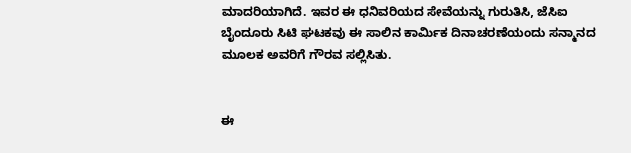ಮಾದರಿಯಾಗಿದೆ. ಇವರ ಈ ಧನಿವರಿಯದ ಸೇವೆಯನ್ನು ಗುರುತಿಸಿ, ಜೆಸಿಐ ಬೈಂದೂರು ಸಿಟಿ ಘಟಕವು ಈ ಸಾಲಿನ ಕಾರ್ಮಿಕ ದಿನಾಚರಣೆಯಂದು ಸನ್ಮಾನದ ಮೂಲಕ ಅವರಿಗೆ ಗೌರವ ಸಲ್ಲಿಸಿತು.


ಈ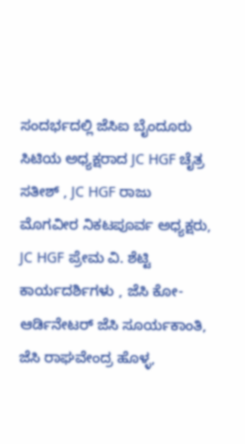ಸಂದರ್ಭದಲ್ಲಿ ಜೆಸಿಐ ಬೈಂದೂರು ಸಿಟಿಯ ಅಧ್ಯಕ್ಷರಾದ JC HGF ಚೈತ್ರ ಸತೀಶ್ , JC HGF ರಾಜು ಮೊಗವೀರ ನಿಕಟಪೂರ್ವ ಅಧ್ಯಕ್ಷರು, JC HGF ಪ್ರೇಮ ವಿ. ಶೆಟ್ಟಿ ಕಾರ್ಯದರ್ಶಿಗಳು , ಜೆಸಿ ಕೋ-ಆರ್ಡಿನೇಟರ್ ಜೆಸಿ ಸೂರ್ಯಕಾಂತಿ, ಜೆಸಿ ರಾಘವೇಂದ್ರ ಹೊಳ್ಳ,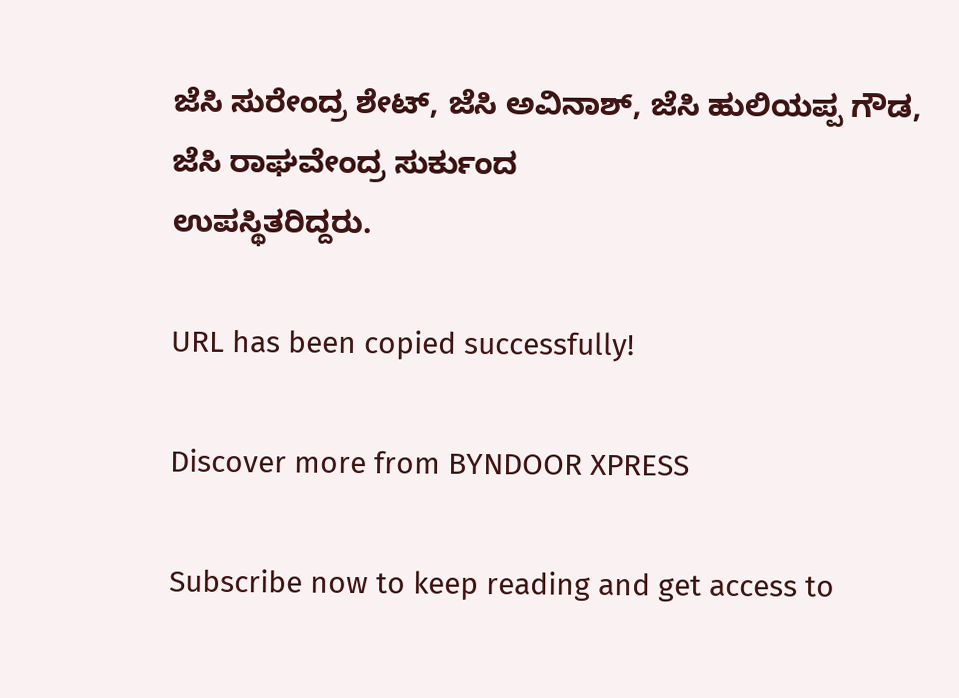ಜೆಸಿ ಸುರೇಂದ್ರ ಶೇಟ್, ಜೆಸಿ ಅವಿನಾಶ್, ಜೆಸಿ ಹುಲಿಯಪ್ಪ ಗೌಡ, ಜೆಸಿ ರಾಘವೇಂದ್ರ ಸುರ್ಕುಂದ
ಉಪಸ್ಥಿತರಿದ್ದರು.

URL has been copied successfully!

Discover more from BYNDOOR XPRESS

Subscribe now to keep reading and get access to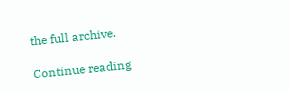the full archive.

Continue reading